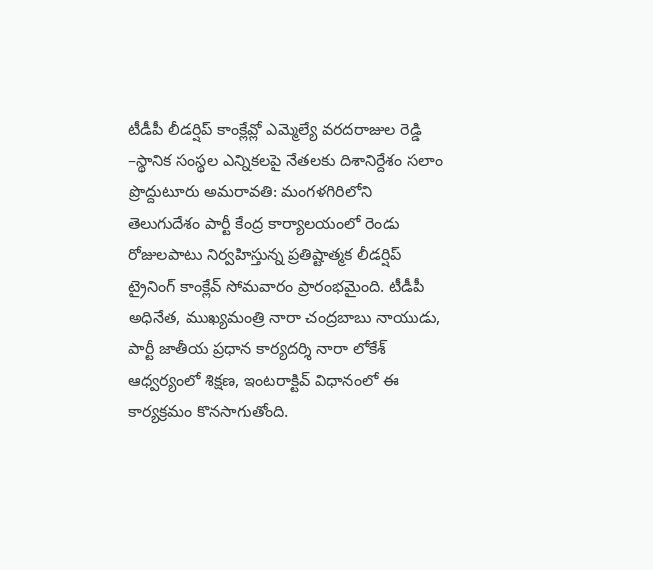టీడీపీ లీడర్షిప్ కాంక్లేవ్లో ఎమ్మెల్యే వరదరాజుల రెడ్డి
–స్థానిక సంస్థల ఎన్నికలపై నేతలకు దిశానిర్దేశం సలాం ప్రొద్దుటూరు అమరావతి: మంగళగిరిలోని తెలుగుదేశం పార్టీ కేంద్ర కార్యాలయంలో రెండు రోజులపాటు నిర్వహిస్తున్న ప్రతిష్టాత్మక లీడర్షిప్ ట్రైనింగ్ కాంక్లేవ్ సోమవారం ప్రారంభమైంది. టీడీపీ అధినేత, ముఖ్యమంత్రి నారా చంద్రబాబు నాయుడు, పార్టీ జాతీయ ప్రధాన కార్యదర్శి నారా లోకేశ్ ఆధ్వర్యంలో శిక్షణ, ఇంటరాక్టివ్ విధానంలో ఈ కార్యక్రమం కొనసాగుతోంది.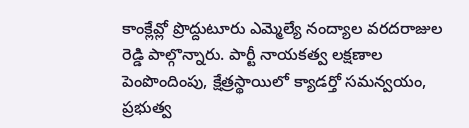కాంక్లేవ్లో ప్రొద్దుటూరు ఎమ్మెల్యే నంద్యాల వరదరాజుల రెడ్డి పాల్గొన్నారు. పార్టీ నాయకత్వ లక్షణాల పెంపొందింపు, క్షేత్రస్థాయిలో క్యాడర్తో సమన్వయం, ప్రభుత్వ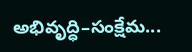అభివృద్ధి–సంక్షేమ...